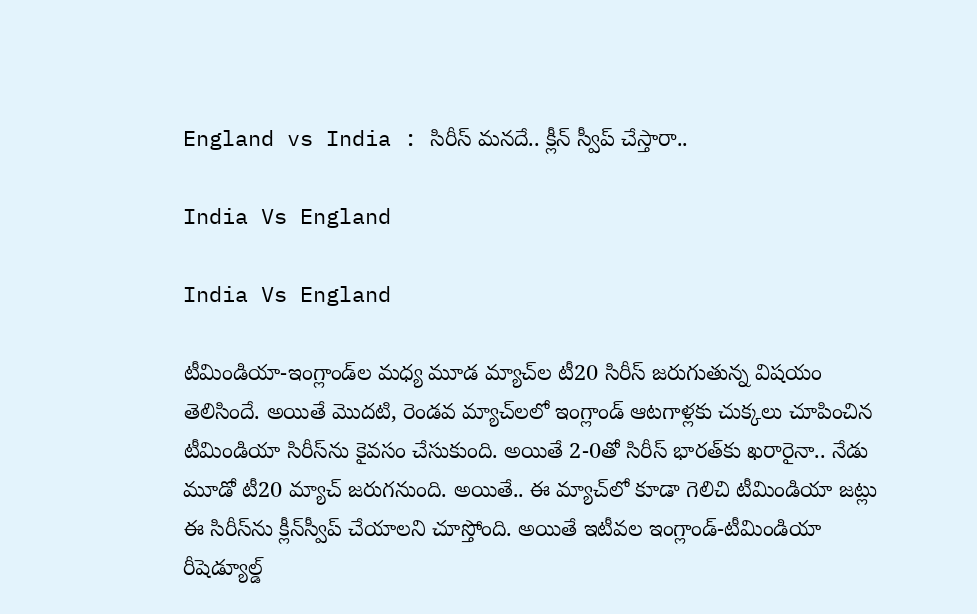England vs India : సిరీస్‌ మనదే.. క్లీన్‌ స్వీప్‌ చేస్తారా..

India Vs England

India Vs England

టీమిండియా-ఇంగ్లాండ్‌ల మధ్య మూడ మ్యాచ్‌ల టీ20 సిరీస్‌ జరుగుతున్న విషయం తెలిసిందే. అయితే మొదటి, రెండవ మ్యాచ్‌లలో ఇంగ్లాండ్‌ ఆటగాళ్లకు చుక్కలు చూపించిన టీమిండియా సిరీస్‌ను కైవసం చేసుకుంది. అయితే 2-0తో సిరీస్‌ భారత్‌కు ఖరారైనా.. నేడు మూడో టీ20 మ్యాచ్‌ జరుగనుంది. అయితే.. ఈ మ్యాచ్‌లో కూడా గెలిచి టీమిండియా జట్లు ఈ సిరీస్‌ను క్లీన్‌స్వీప్‌ చేయాలని చూస్తోంది. అయితే ఇటీవల ఇంగ్లాండ్‌-టీమిండియా రీషెడ్యూల్డ్‌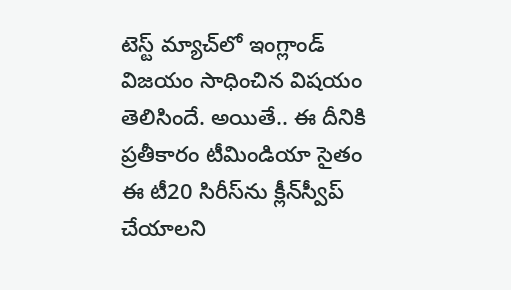టెస్ట్‌ మ్యాచ్‌లో ఇంగ్లాండ్‌ విజయం సాధించిన విషయం తెలిసిందే. అయితే.. ఈ దీనికి ప్రతీకారం టీమిండియా సైతం ఈ టీ20 సిరీస్‌ను క్లీన్‌స్వీప్‌ చేయాలని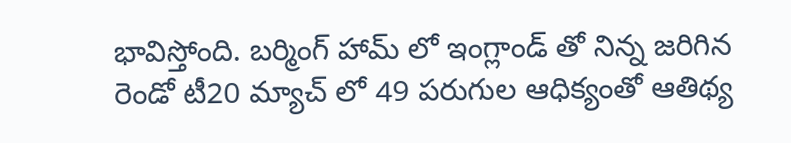భావిస్తోంది. బర్మింగ్ హామ్ లో ఇంగ్లాండ్ తో నిన్న జరిగిన రెండో టీ20 మ్యాచ్ లో 49 పరుగుల ఆధిక్యంతో ఆతిథ్య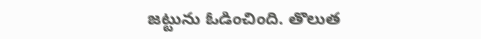జట్టును ఓడించింది. తొలుత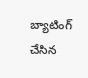బ్యాటింగ్ చేసిన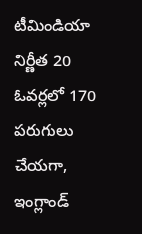టీమిండియా నిర్ణీత 20 ఓవర్లలో 170 పరుగులు చేయగా, ఇంగ్లాండ్‌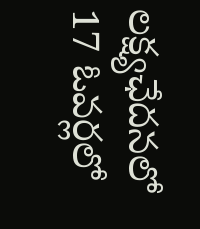లక్ష్యఛేదనలో 17 ఓవర్లలో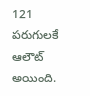121 పరుగులకే ఆలౌట్ అయింది.